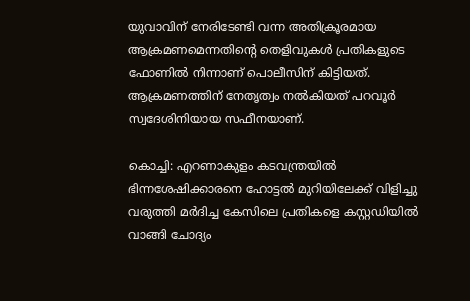യുവാവിന് നേരിടേണ്ടി വന്ന അതിക്രൂരമായ ആക്രമണമെന്നതിന്‍റെ തെളിവുകള്‍ പ്രതികളുടെ ഫോണില്‍ നിന്നാണ് പൊലീസിന് കിട്ടിയത്. ആക്രമണത്തിന് നേതൃത്വം നല്‍കിയത് പറവൂര്‍ സ്വദേശിനിയായ സഫീനയാണ്.

കൊച്ചി: എറണാകുളം കടവന്ത്രയില്‍ ഭിന്നശേഷിക്കാരനെ ഹോട്ടല്‍ മുറിയിലേക്ക് വിളിച്ചു വരുത്തി മര്‍ദിച്ച കേസിലെ പ്രതികളെ കസ്റ്റഡിയില്‍ വാങ്ങി ചോദ്യം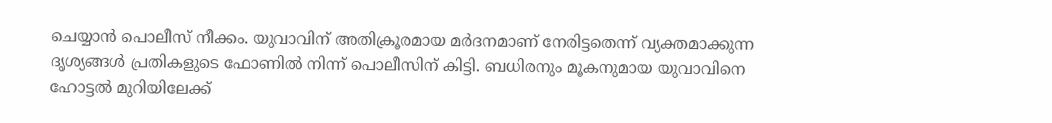ചെയ്യാന്‍ പൊലീസ് നീക്കം. യുവാവിന് അതിക്രൂരമായ മര്‍ദനമാണ് നേരിട്ടതെന്ന് വ്യക്തമാക്കുന്ന ദൃശ്യങ്ങള്‍ പ്രതികളുടെ ഫോണില്‍ നിന്ന് പൊലീസിന് കിട്ടി. ബധിരനും മൂകനുമായ യുവാവിനെ ഹോട്ടല്‍ മുറിയിലേക്ക്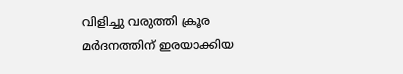വിളിച്ചു വരുത്തി ക്രൂര മര്‍ദനത്തിന് ഇരയാക്കിയ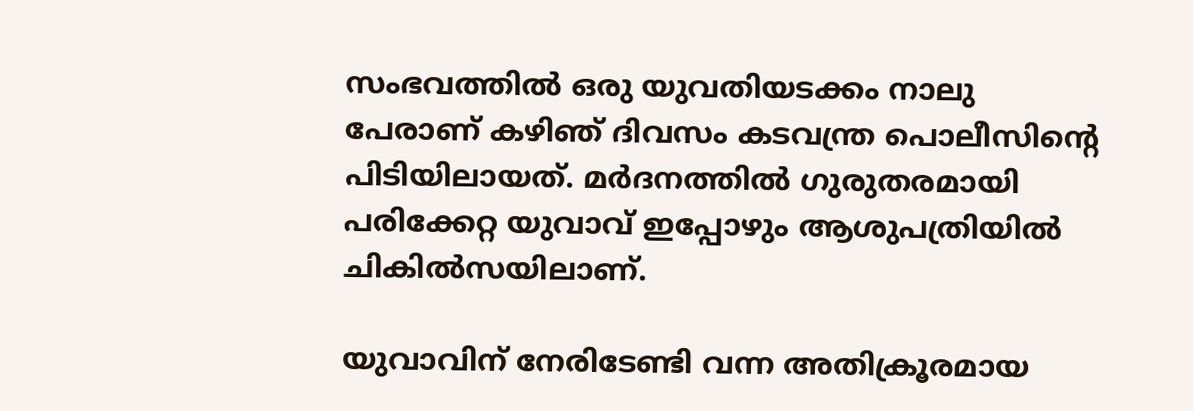സംഭവത്തില്‍ ഒരു യുവതിയടക്കം നാലു പേരാണ് കഴിഞ്‍ ദിവസം കടവന്ത്ര പൊലീസിന്‍റെ പിടിയിലായത്. മര്‍ദനത്തില്‍ ഗുരുതരമായി പരിക്കേറ്റ യുവാവ് ഇപ്പോഴും ആശുപത്രിയില്‍ ചികില്‍സയിലാണ്.

യുവാവിന് നേരിടേണ്ടി വന്ന അതിക്രൂരമായ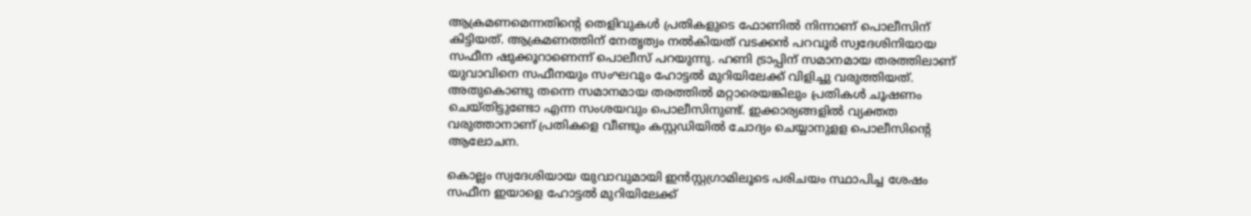ആക്രമണമെന്നതിന്‍റെ തെളിവുകള്‍ പ്രതികളുടെ ഫോണില്‍ നിന്നാണ് പൊലീസിന് കിട്ടിയത്. ആക്രമണത്തിന് നേതൃത്വം നല്‍കിയത് വടക്കന്‍ പറവൂര്‍ സ്വദേശിനിയായ സഫീന ഷുക്കൂറാണെന്ന് പൊലീസ് പറയുന്നു. ഹണി ട്രാപ്പിന് സമാനമായ തരത്തിലാണ് യുവാവിനെ സഫീനയും സംഘവും ഹോട്ടല്‍ മുറിയിലേക്ക് വിളിച്ചു വരുത്തിയത്. അതുകൊണ്ടു തന്നെ സമാനമായ തരത്തില്‍ മറ്റാരെയങ്കിലും പ്രതികള്‍ ചൂഷണം ചെയ്തിട്ടുണ്ടോ എന്ന സംശയവും പൊലീസിനുണ്ട്. ഇക്കാര്യങ്ങളില്‍ വ്യക്തത വരുത്താനാണ് പ്രതികളെ വീണ്ടും കസ്റ്റഡിയില്‍ ചോദ്യം ചെയ്യാനുളള പൊലീസിന്‍റെ ആലോചന.

കൊല്ലം സ്വദേശിയായ യുവാവുമായി ഇന്‍സ്റ്റഗ്രാമിലൂടെ പരിചയം സ്ഥാപിച്ച ശേഷം സഫീന ഇയാളെ ഹോട്ടല്‍ മുറിയിലേക്ക്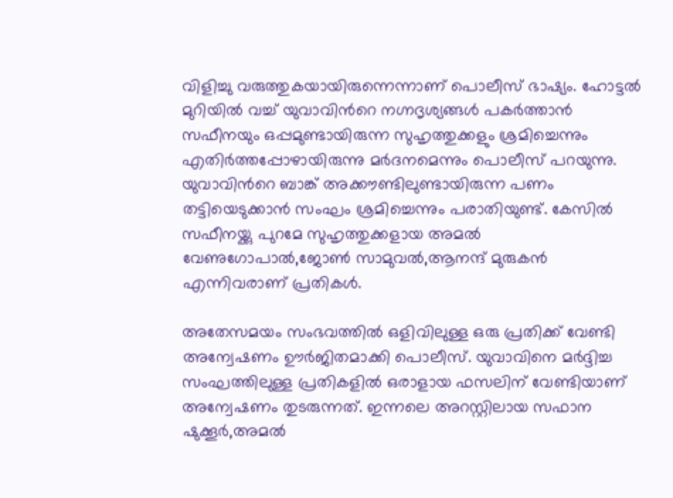വിളിച്ചു വരുത്തുകയായിരുന്നെന്നാണ് പൊലീസ് ഭാഷ്യം. ഹോട്ടല്‍ മുറിയില്‍ വച്ച് യുവാവിന്‍റെ നഗ്നദൃശ്യങ്ങള്‍ പകര്‍ത്താന്‍ സഫീനയും ഒപ്പമുണ്ടായിരുന്ന സുഹൃത്തുക്കളും ശ്രമിച്ചെന്നും എതിര്‍ത്തപ്പോഴായിരുന്നു മര്‍ദനമെന്നും പൊലീസ് പറയുന്നു. യുവാവിന്‍റെ ബാങ്ക് അക്കൗണ്ടിലുണ്ടായിരുന്ന പണം തട്ടിയെടുക്കാന്‍ സംഘം ശ്രമിച്ചെന്നും പരാതിയുണ്ട്. കേസില്‍ സഫീനയ്ക്കു പുറമേ സുഹൃത്തുക്കളായ അമല്‍ വേണുഗോപാല്‍,ജോണ്‍ സാമുവല്‍,ആനന്ദ് മുരുകന്‍ എന്നിവരാണ് പ്രതികള്‍.

അതേസമയം സംഭവത്തിൽ ഒളിവിലുള്ള ഒരു പ്രതിക്ക് വേണ്ടി അന്വേഷണം ഊർജിതമാക്കി പൊലീസ്. യുവാവിനെ മർദ്ദിച്ച സംഘത്തിലുള്ള പ്രതികളിൽ ഒരാളായ ഫസലിന് വേണ്ടിയാണ് അന്വേഷണം തുടരുന്നത്. ഇന്നലെ അറസ്റ്റിലായ സഫാന ഷുക്കൂര്‍,അമൽ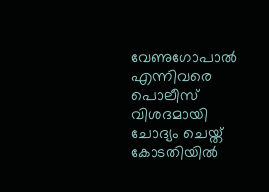വേണുഗോപാൽ എന്നിവരെ പൊലീസ് വിശദമായി ചോദ്യം ചെയ്ത് കോടതിയിൽ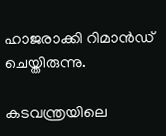ഹാജരാക്കി റിമാൻഡ് ചെയ്തിരുന്നു.

കടവന്ത്രയിലെ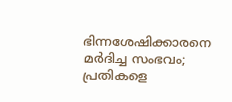ഭിന്നശേഷിക്കാരനെ മർദിച്ച സംഭവം; പ്രതികളെ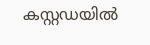കസ്റ്റഡയിൽ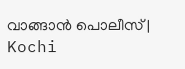വാങ്ങാൻ പൊലീസ് | Kochi